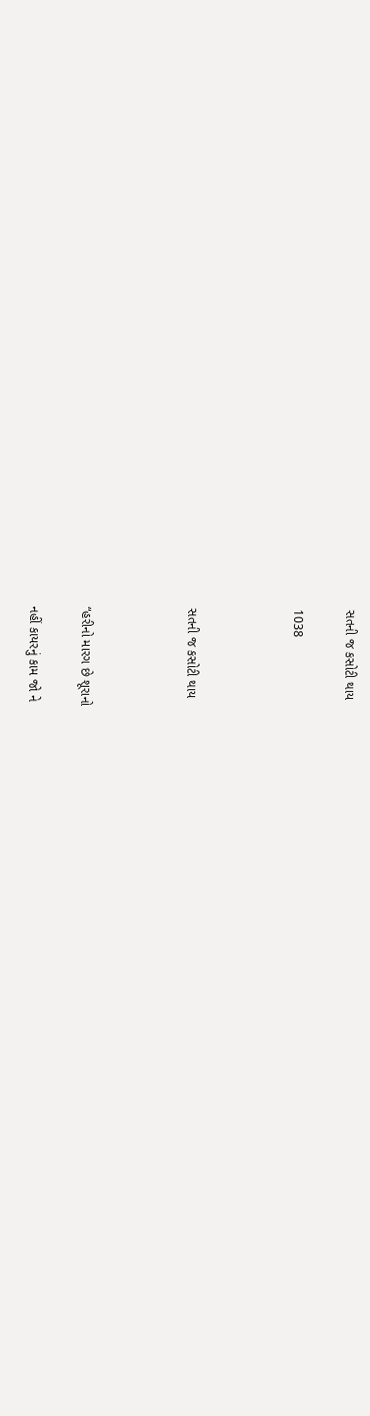સતની જ કસોટી થાય

1038



સતની જ કસોટી થાય



“હરીનો મારગ છે શૂરાનો

નહીં કાયરનું કામ જો ને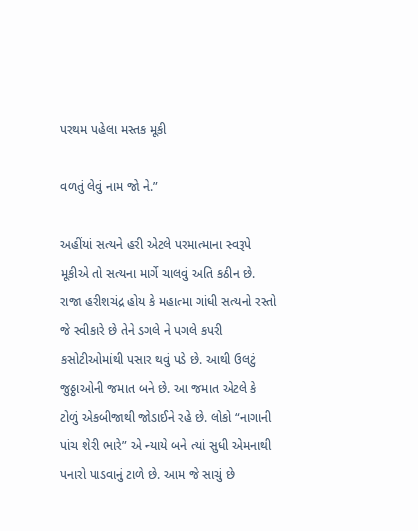પરથમ પહેલા મસ્તક મૂકી

વળતું લેવું નામ જો ને.”

અહીંયાં સત્યને હરી એટલે પરમાત્માના સ્વરૂપે મૂકીએ તો સત્યના માર્ગે ચાલવું અતિ કઠીન છે. રાજા હરીશચંદ્ર હોય કે મહાત્મા ગાંધી સત્યનો રસ્તો જે સ્વીકારે છે તેને ડગલે ને પગલે કપરી કસોટીઓમાંથી પસાર થવું પડે છે. આથી ઉલટું જુઠ્ઠાઓની જમાત બને છે. આ જમાત એટલે કે ટોળું એકબીજાથી જોડાઈને રહે છે. લોકો “નાગાની પાંચ શેરી ભારે” એ ન્યાયે બને ત્યાં સુધી એમનાથી પનારો પાડવાનું ટાળે છે. આમ જે સાચું છે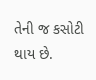તેની જ કસોટી થાય છે.